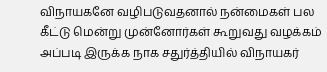விநாயகனே வழிபடுவதனால் நன்மைகள் பல கீட்டு மென்று முன்னோர்கள் கூறுவது வழக்கம் அப்படி இருக்க நாக சதுர்த்தியில் விநாயகர்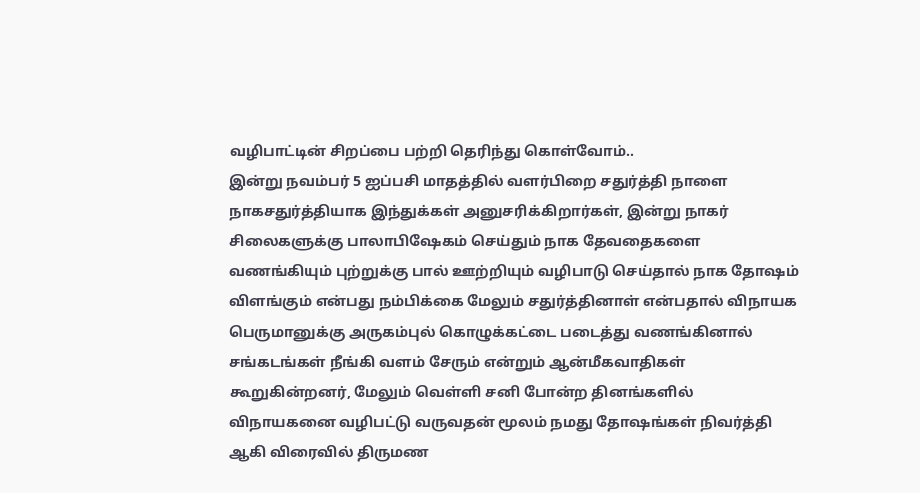வழிபாட்டின் சிறப்பை பற்றி தெரிந்து கொள்வோம்..
இன்று நவம்பர் 5 ஐப்பசி மாதத்தில் வளர்பிறை சதுர்த்தி நாளை நாகசதுர்த்தியாக இந்துக்கள் அனுசரிக்கிறார்கள், இன்று நாகர் சிலைகளுக்கு பாலாபிஷேகம் செய்தும் நாக தேவதைகளை வணங்கியும் புற்றுக்கு பால் ஊற்றியும் வழிபாடு செய்தால் நாக தோஷம் விளங்கும் என்பது நம்பிக்கை மேலும் சதுர்த்தினாள் என்பதால் விநாயக பெருமானுக்கு அருகம்புல் கொழுக்கட்டை படைத்து வணங்கினால் சங்கடங்கள் நீங்கி வளம் சேரும் என்றும் ஆன்மீகவாதிகள் கூறுகின்றனர், மேலும் வெள்ளி சனி போன்ற தினங்களில் விநாயகனை வழிபட்டு வருவதன் மூலம் நமது தோஷங்கள் நிவர்த்தி ஆகி விரைவில் திருமண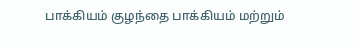பாக்கியம் குழந்தை பாக்கியம் மற்றும்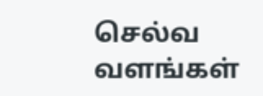செல்வ வளங்கள்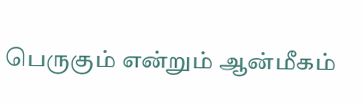பெருகும் என்றும் ஆன்மீகம்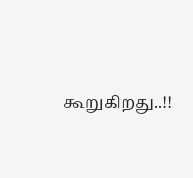கூறுகிறது..!!